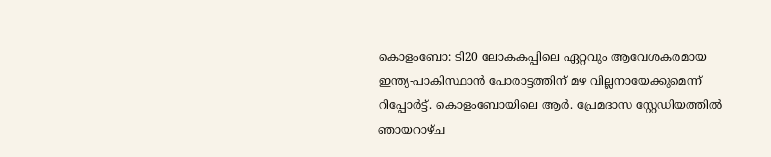കൊളംബോ: ടി20 ലോകകപ്പിലെ ഏറ്റവും ആവേശകരമായ ഇന്ത്യ-പാകിസ്ഥാൻ പോരാട്ടത്തിന് മഴ വില്ലനായേക്കുമെന്ന് റിപ്പോർട്ട്. കൊളംബോയിലെ ആർ. പ്രേമദാസ സ്റ്റേഡിയത്തിൽ ഞായറാഴ്ച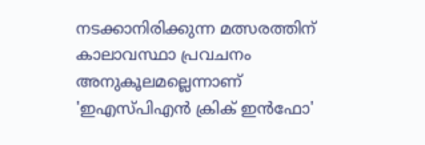നടക്കാനിരിക്കുന്ന മത്സരത്തിന് കാലാവസ്ഥാ പ്രവചനം അനുകൂലമല്ലെന്നാണ് 'ഇഎസ്പിഎൻ ക്രിക് ഇൻഫോ'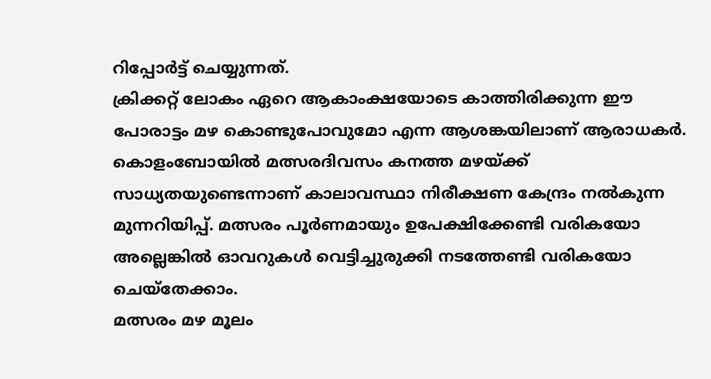റിപ്പോർട്ട് ചെയ്യുന്നത്.
ക്രിക്കറ്റ് ലോകം ഏറെ ആകാംക്ഷയോടെ കാത്തിരിക്കുന്ന ഈ പോരാട്ടം മഴ കൊണ്ടുപോവുമോ എന്ന ആശങ്കയിലാണ് ആരാധകർ. കൊളംബോയിൽ മത്സരദിവസം കനത്ത മഴയ്ക്ക് സാധ്യതയുണ്ടെന്നാണ് കാലാവസ്ഥാ നിരീക്ഷണ കേന്ദ്രം നൽകുന്ന മുന്നറിയിപ്പ്. മത്സരം പൂർണമായും ഉപേക്ഷിക്കേണ്ടി വരികയോ അല്ലെങ്കിൽ ഓവറുകൾ വെട്ടിച്ചുരുക്കി നടത്തേണ്ടി വരികയോ ചെയ്തേക്കാം.
മത്സരം മഴ മൂലം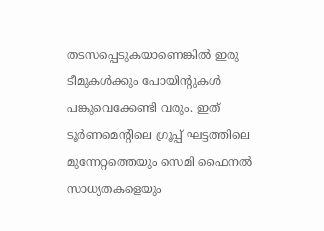തടസപ്പെടുകയാണെങ്കിൽ ഇരു ടീമുകൾക്കും പോയിന്റുകൾ പങ്കുവെക്കേണ്ടി വരും. ഇത് ടൂർണമെന്റിലെ ഗ്രൂപ്പ് ഘട്ടത്തിലെ മുന്നേറ്റത്തെയും സെമി ഫൈനൽ സാധ്യതകളെയും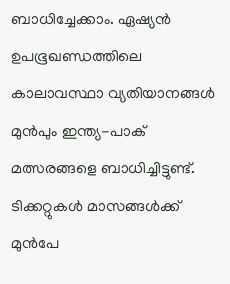ബാധിച്ചേക്കാം. ഏഷ്യൻ ഉപഭൂഖണ്ഡത്തിലെ കാലാവസ്ഥാ വ്യതിയാനങ്ങൾ മുൻപും ഇന്ത്യ-പാക് മത്സരങ്ങളെ ബാധിച്ചിട്ടുണ്ട്.
ടിക്കറ്റുകൾ മാസങ്ങൾക്ക് മുൻപേ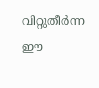വിറ്റുതീർന്ന ഈ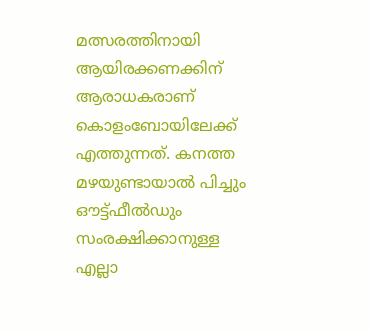മത്സരത്തിനായി ആയിരക്കണക്കിന് ആരാധകരാണ് കൊളംബോയിലേക്ക് എത്തുന്നത്. കനത്ത മഴയുണ്ടായാൽ പിച്ചും ഔട്ട്ഫീൽഡും സംരക്ഷിക്കാനുള്ള എല്ലാ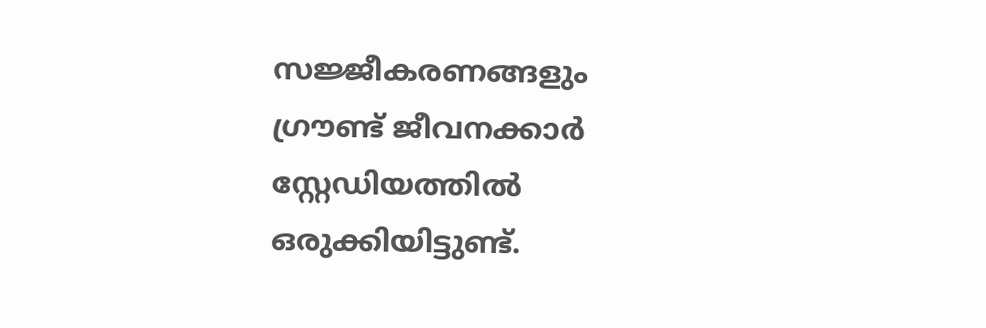സജ്ജീകരണങ്ങളും ഗ്രൗണ്ട് ജീവനക്കാർ സ്റ്റേഡിയത്തിൽ ഒരുക്കിയിട്ടുണ്ട്.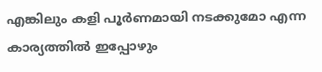എങ്കിലും കളി പൂർണമായി നടക്കുമോ എന്ന കാര്യത്തിൽ ഇപ്പോഴും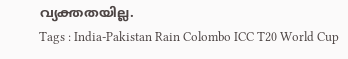വ്യക്തതയില്ല.
Tags : India-Pakistan Rain Colombo ICC T20 World Cup